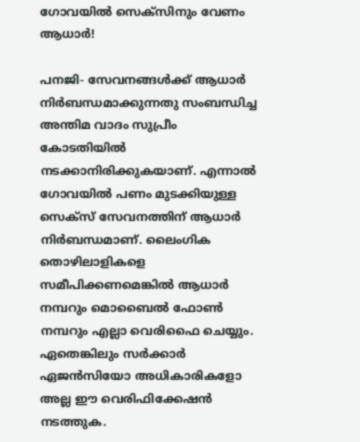ഗോവയില്‍ സെക്സിനും വേണം ആധാര്‍!

പനജി- സേവനങ്ങള്‍ക്ക് ആധാര്‍ നിര്‍ബന്ധമാക്കുന്നതു സംബന്ധിച്ച അന്തിമ വാദം സുപ്രീം കോടതിയില്‍ നടക്കാനിരിക്കുകയാണ്. എന്നാല്‍ ഗോവയില്‍ പണം മുടക്കിയുള്ള സെക്സ് സേവനത്തിന് ആധാര്‍ നിര്‍ബന്ധമാണ്. ലൈംഗിക തൊഴിലാളികളെ സമീപിക്കണമെങ്കില്‍ ആധാര്‍ നമ്പറും മൊബൈല്‍ ഫോണ്‍ നമ്പറും എല്ലാ വെരിഫൈ ചെയ്യും. ഏതെങ്കിലും സര്‍ക്കാര്‍ ഏജന്‍സിയോ അധികാരികളോ അല്ല ഈ വെരിഫിക്കേഷന്‍ നടത്തുക.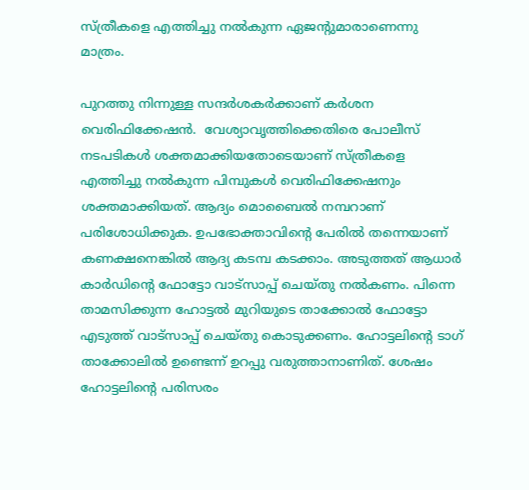സ്ത്രീകളെ എത്തിച്ചു നല്‍കുന്ന ഏജന്റുമാരാണെന്നു മാത്രം.

പുറത്തു നിന്നുള്ള സന്ദര്‍ശകര്‍ക്കാണ് കര്‍ശന വെരിഫിക്കേഷന്‍.  വേശ്യാവൃത്തിക്കെതിരെ പോലീസ് നടപടികള്‍ ശക്തമാക്കിയതോടെയാണ് സ്ത്രീകളെ  എത്തിച്ചു നല്‍കുന്ന പിമ്പുകള്‍ വെരിഫിക്കേഷനും ശക്തമാക്കിയത്. ആദ്യം മൊബൈല്‍ നമ്പറാണ് പരിശോധിക്കുക. ഉപഭോക്താവിന്റെ പേരില്‍ തന്നെയാണ് കണക്ഷനെങ്കില്‍ ആദ്യ കടമ്പ കടക്കാം. അടുത്തത് ആധാര്‍ കാര്‍ഡിന്റെ ഫോട്ടോ വാട്സാപ്പ് ചെയ്തു നല്‍കണം. പിന്നെ താമസിക്കുന്ന ഹോട്ടല്‍ മുറിയുടെ താക്കോല്‍ ഫോട്ടോ എടുത്ത് വാട്സാപ്പ് ചെയ്തു കൊടുക്കണം. ഹോട്ടലിന്റെ ടാഗ് താക്കോലില്‍ ഉണ്ടെന്ന് ഉറപ്പു വരുത്താനാണിത്. ശേഷം ഹോട്ടലിന്റെ പരിസരം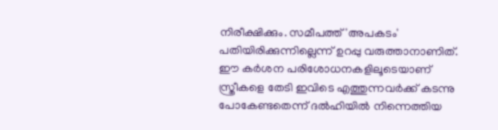നിരീക്ഷിക്കും. സമീപത്ത് 'അപകടം' പതിയിരിക്കുന്നില്ലെന്ന് ഉറപ്പു വരുത്താനാണിത്. ഈ കര്‍ശന പരിശോധനകളിലൂടെയാണ് സ്ത്രീകളെ തേടി ഇവിടെ എത്തുന്നവര്‍ക്ക് കടന്നു പോകേണ്ടതെന്ന് ദല്‍ഹിയില്‍ നിന്നെത്തിയ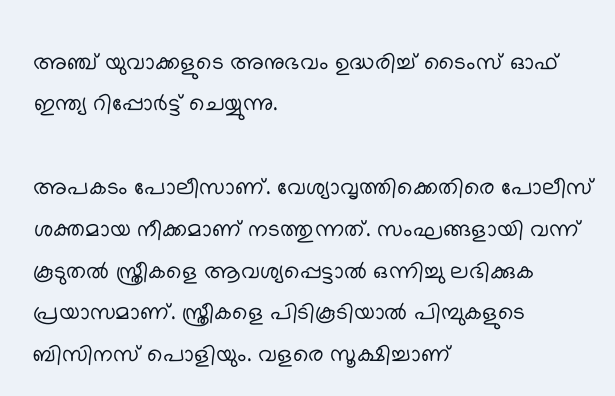അഞ്ച് യുവാക്കളുടെ അനുഭവം ഉദ്ധരിച്ച് ടൈംസ് ഓഫ് ഇന്ത്യ റിപ്പോര്‍ട്ട് ചെയ്യുന്നു.

അപകടം പോലീസാണ്. വേശ്യാവൃത്തിക്കെതിരെ പോലീസ് ശക്തമായ നീക്കമാണ് നടത്തുന്നത്. സംഘങ്ങളായി വന്ന് കൂടുതല്‍ സ്ത്രീകളെ ആവശ്യപ്പെട്ടാല്‍ ഒന്നിച്ചു ലഭിക്കുക പ്രയാസമാണ്. സ്ത്രീകളെ പിടികൂടിയാല്‍ പിമ്പുകളുടെ ബിസിനസ് പൊളിയും. വളരെ സൂക്ഷിച്ചാണ്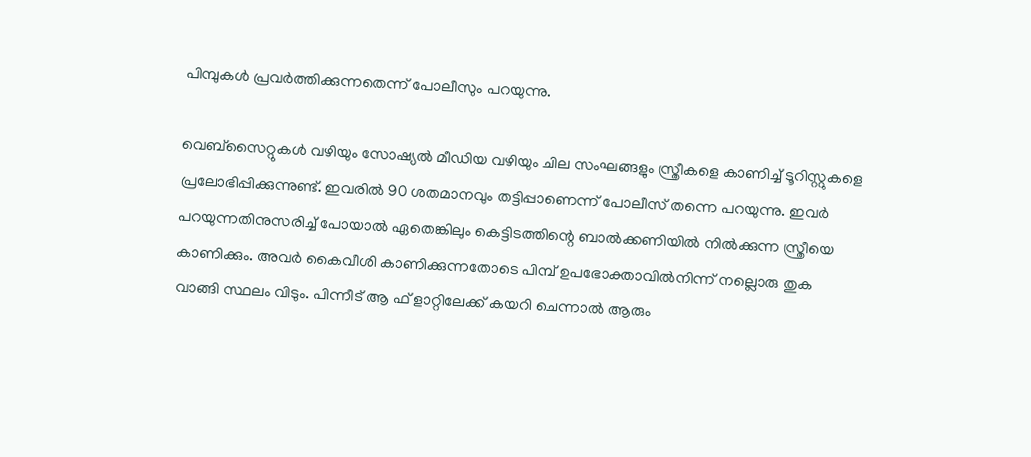പിമ്പുകള്‍ പ്രവര്‍ത്തിക്കുന്നതെന്ന് പോലീസും പറയുന്നു.

വെബ്സൈറ്റുകള്‍ വഴിയും സോഷ്യല്‍ മീഡിയ വഴിയും ചില സംഘങ്ങളും സ്ത്രീകളെ കാണിച്ച് ടൂറിസ്റ്റുകളെ പ്രലോഭിപ്പിക്കുന്നുണ്ട്. ഇവരില്‍ 90 ശതമാനവും തട്ടിപ്പാണെന്ന് പോലീസ് തന്നെ പറയുന്നു. ഇവര്‍ പറയുന്നതിനുസരിച്ച് പോയാല്‍ ഏതെങ്കിലും കെട്ടിടത്തിന്റെ ബാല്‍ക്കണിയില്‍ നില്‍ക്കുന്ന സ്ത്രീയെ കാണിക്കും. അവര്‍ കൈവീശി കാണിക്കുന്നതോടെ പിമ്പ് ഉപഭോക്താവില്‍നിന്ന് നല്ലൊരു തുക വാങ്ങി സ്ഥലം വിടും. പിന്നീട് ആ ഫ് ളാറ്റിലേക്ക് കയറി ചെന്നാല്‍ ആരും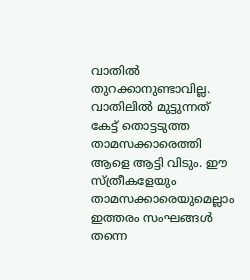വാതില്‍ തുറക്കാനുണ്ടാവില്ല. വാതിലില്‍ മുട്ടുന്നത് കേട്ട് തൊട്ടടുത്ത താമസക്കാരെത്തി ആളെ ആട്ടി വിടും. ഈ സ്ത്രീകളേയും താമസക്കാരെയുമെല്ലാം ഇത്തരം സംഘങ്ങള്‍ തന്നെ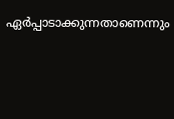ഏര്‍പ്പാടാക്കുന്നതാണെന്നും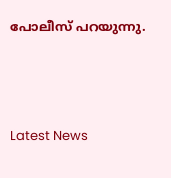പോലീസ് പറയുന്നു.




Latest News